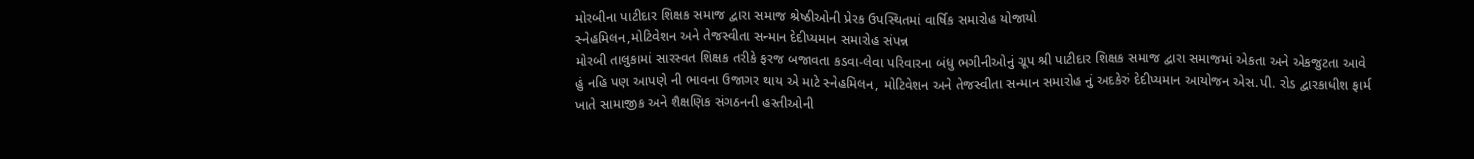મોરબીના પાટીદાર શિક્ષક સમાજ દ્વારા સમાજ શ્રેષ્ઠીઓની પ્રેરક ઉપસ્થિતમાં વાર્ષિક સમારોહ યોજાયો
સ્નેહમિલન,મોટિવેશન અને તેજસ્વીતા સન્માન દેદીપ્યમાન સમારોહ સંપન્ન
મોરબી તાલુકામાં સારસ્વત શિક્ષક તરીકે ફરજ બજાવતા કડવા-લેવા પરિવારના બંધુ ભગીનીઓનું ગ્રૂપ શ્રી પાટીદાર શિક્ષક સમાજ દ્વારા સમાજમાં એકતા અને એકજુટતા આવે હું નહિ પણ આપણે ની ભાવના ઉજાગર થાય એ માટે સ્નેહમિલન, મોટિવેશન અને તેજસ્વીતા સન્માન સમારોહ નું અદકેરું દેદીપ્યમાન આયોજન એસ.પી. રોડ દ્વારકાધીશ ફાર્મ ખાતે સામાજીક અને શૈક્ષણિક સંગઠનની હસ્તીઓની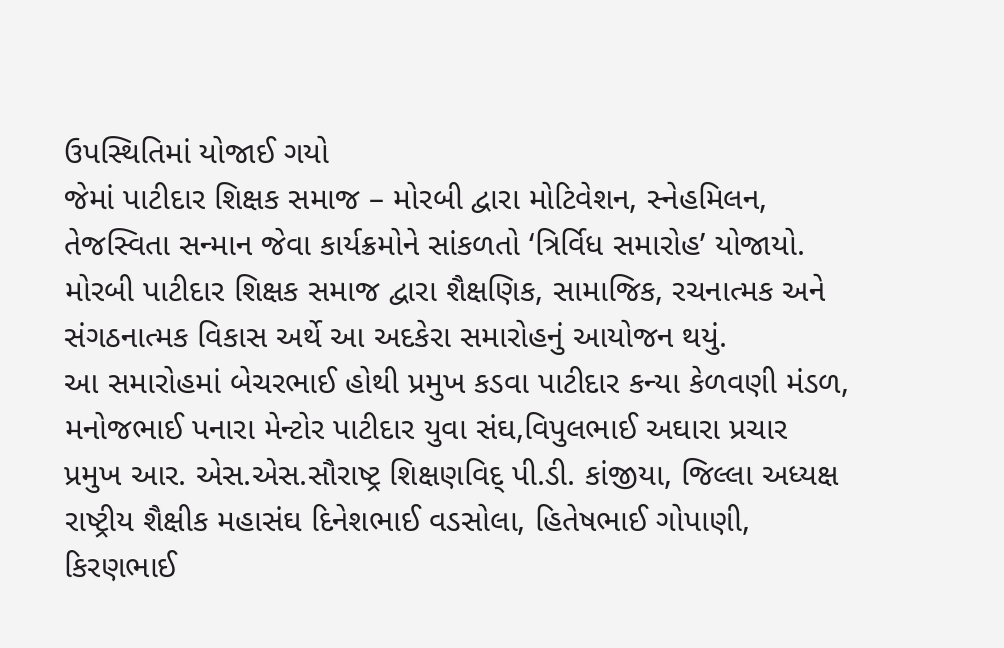ઉપસ્થિતિમાં યોજાઈ ગયો
જેમાં પાટીદાર શિક્ષક સમાજ – મોરબી દ્વારા મોટિવેશન, સ્નેહમિલન, તેજસ્વિતા સન્માન જેવા કાર્યક્રમોને સાંકળતો ‘ત્રિર્વિધ સમારોહ’ યોજાયો. મોરબી પાટીદાર શિક્ષક સમાજ દ્વારા શૈક્ષણિક, સામાજિક, રચનાત્મક અને સંગઠનાત્મક વિકાસ અર્થે આ અદકેરા સમારોહનું આયોજન થયું.
આ સમારોહમાં બેચરભાઈ હોથી પ્રમુખ કડવા પાટીદાર કન્યા કેળવણી મંડળ, મનોજભાઈ પનારા મેન્ટોર પાટીદાર યુવા સંઘ,વિપુલભાઈ અઘારા પ્રચાર પ્રમુખ આર. એસ.એસ.સૌરાષ્ટ્ર શિક્ષણવિદ્ પી.ડી. કાંજીયા, જિલ્લા અધ્યક્ષ રાષ્ટ્રીય શૈક્ષીક મહાસંઘ દિનેશભાઈ વડસોલા, હિતેષભાઈ ગોપાણી, કિરણભાઈ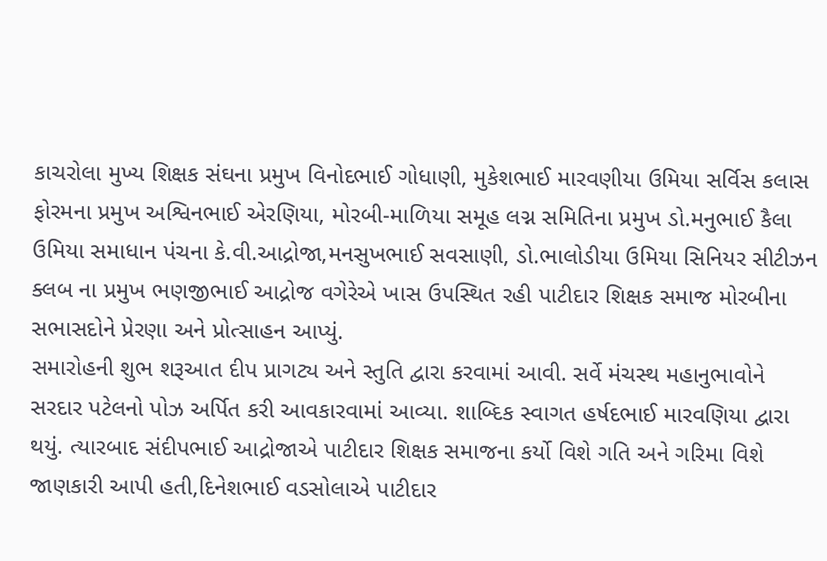કાચરોલા મુખ્ય શિક્ષક સંઘના પ્રમુખ વિનોદભાઈ ગોધાણી, મુકેશભાઈ મારવણીયા ઉમિયા સર્વિસ કલાસ ફોરમના પ્રમુખ અશ્વિનભાઈ એરણિયા, મોરબી-માળિયા સમૂહ લગ્ન સમિતિના પ્રમુખ ડો.મનુભાઈ કૈલા ઉમિયા સમાધાન પંચના કે.વી.આદ્રોજા,મનસુખભાઈ સવસાણી, ડો.ભાલોડીયા ઉમિયા સિનિયર સીટીઝન ક્લબ ના પ્રમુખ ભણજીભાઈ આદ્રોજ વગેરેએ ખાસ ઉપસ્થિત રહી પાટીદાર શિક્ષક સમાજ મોરબીના સભાસદોને પ્રેરણા અને પ્રોત્સાહન આપ્યું.
સમારોહની શુભ શરૂઆત દીપ પ્રાગટ્ય અને સ્તુતિ દ્વારા કરવામાં આવી. સર્વે મંચસ્થ મહાનુભાવોને સરદાર પટેલનો પોઝ અર્પિત કરી આવકારવામાં આવ્યા. શાબ્દિક સ્વાગત હર્ષદભાઈ મારવણિયા દ્વારા થયું. ત્યારબાદ સંદીપભાઈ આદ્રોજાએ પાટીદાર શિક્ષક સમાજના કર્યો વિશે ગતિ અને ગરિમા વિશે જાણકારી આપી હતી,દિનેશભાઈ વડસોલાએ પાટીદાર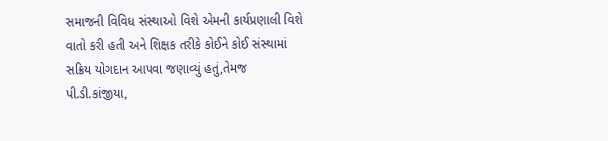સમાજની વિવિધ સંસ્થાઓ વિશે એમની કાર્યપ્રણાલી વિશે વાતો કરી હતી અને શિક્ષક તરીકે કોઈને કોઈ સંસ્થામાં સક્રિય યોગદાન આપવા જણાવ્યું હતું,તેમજ પી.ડી.કાંજીયા,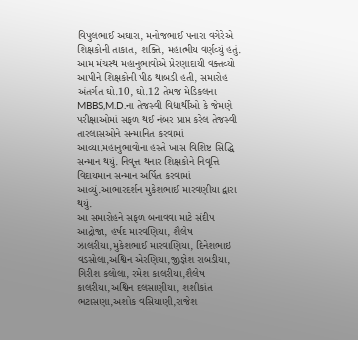વિપુલભાઈ અઘારા, મનોજભાઈ પનારા વગેરેએ શિક્ષકોની તાકાત, શક્તિ, મહાત્મીય વર્ણવ્યું હતું. આમ મંચસ્થ મહાનુભાવોએ પ્રેરણાદાયી વક્તવ્યો આપીને શિક્ષકોની પીઠ થાબડી હતી, સમારોહ અંતર્ગત ઘો.10, ઘો.12 તેમજ મેડિકલના MBBS,M.D.ના તેજસ્વી વિદ્યાર્થીઓ કે જેમણે પરીક્ષાઓમાં સફળ થઈ નંબર પ્રાપ્ત કરેલ તેજસ્વી તારલાસઓને સન્માનિત કરવામાં આવ્યા.મહાનુભાવોના હસ્તે ખાસ વિશિષ્ટ સિદ્ધિ સન્માન થયું. નિવૃત્ત થનાર શિક્ષકોને નિવૃત્તિ વિદાયમાન સન્માન અર્પિત કરવામાં આવ્યું.આભારદર્શન મુકેશભાઈ મારવણીયા દ્વારા થયું.
આ સમારોહને સફળ બનાવવા માટે સંદીપ આદ્રોજા, હર્ષદ મારવણિયા, શૈલેષ ઝાલરીયા,મુકેશભાઈ મારવાણિયા, દિનેશભાઇ વડસોલા,અશ્વિન એરણિયા,જીજ્ઞેશ રાબડીયા, ગિરીશ કલોલા, રમેશ કાલરીયા,શૈલેષ કાલરીયા,અશ્વિન દલસાણીયા, શશીકાંત ભટાસણા,અશોક વસિયાણી,રાજેશ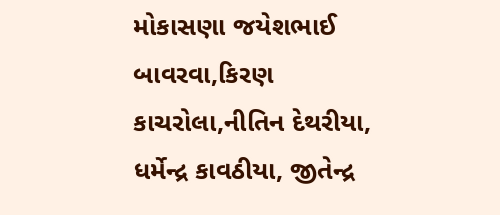મોકાસણા જયેશભાઈ બાવરવા,કિરણ કાચરોલા,નીતિન દેથરીયા, ધર્મેન્દ્ર કાવઠીયા, જીતેન્દ્ર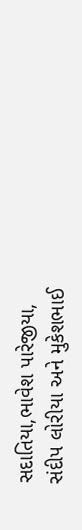સદાતિયા,ભાવેશ પારેજીયા, સંદીપ લોરીયા અને મુકેશભાઈ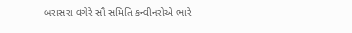બરાસરા વગેરે સૌ સમિતિ કન્વીનરોએ ભારે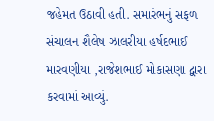જહેમત ઉઠાવી હતી. સમારંભનું સફળ સંચાલન શૈલેષ ઝાલરીયા હર્ષદભાઈ મારવણીયા ,રાજેશભાઈ મોકાસણા દ્વારા કરવામાં આવ્યું.